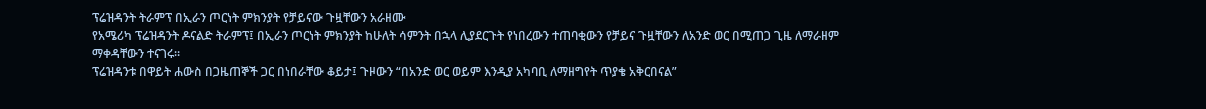ፕሬዝዳንት ትራምፕ በኢራን ጦርነት ምክንያት የቻይናው ጉዟቸውን አራዘሙ
የአሜሪካ ፕሬዝዳንት ዶናልድ ትራምፕ፤ በኢራን ጦርነት ምክንያት ከሁለት ሳምንት በኋላ ሊያደርጉት የነበረውን ተጠባቂውን የቻይና ጉዟቸውን ለአንድ ወር በሚጠጋ ጊዜ ለማራዘም ማቀዳቸውን ተናገሩ።
ፕሬዝዳንቱ በዋይት ሐውስ በጋዜጠኞች ጋር በነበራቸው ቆይታ፤ ጉዞውን “በአንድ ወር ወይም እንዲያ አካባቢ ለማዘግየት ጥያቄ አቅርበናል”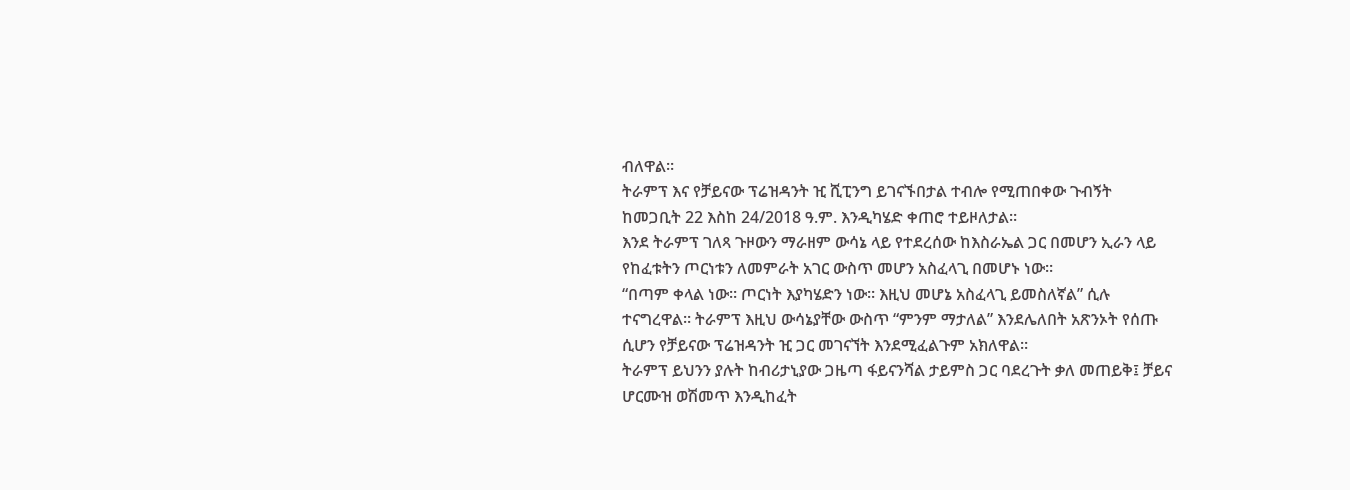ብለዋል።
ትራምፕ እና የቻይናው ፕሬዝዳንት ዢ ሺፒንግ ይገናኙበታል ተብሎ የሚጠበቀው ጉብኝት ከመጋቢት 22 እስከ 24/2018 ዓ.ም. እንዲካሄድ ቀጠሮ ተይዞለታል።
እንደ ትራምፕ ገለጻ ጉዞውን ማራዘም ውሳኔ ላይ የተደረሰው ከእስራኤል ጋር በመሆን ኢራን ላይ የከፈቱትን ጦርነቱን ለመምራት አገር ውስጥ መሆን አስፈላጊ በመሆኑ ነው።
“በጣም ቀላል ነው። ጦርነት እያካሄድን ነው። እዚህ መሆኔ አስፈላጊ ይመስለኛል” ሲሉ ተናግረዋል። ትራምፕ እዚህ ውሳኔያቸው ውስጥ “ምንም ማታለል” እንደሌለበት አጽንኦት የሰጡ ሲሆን የቻይናው ፕሬዝዳንት ዢ ጋር መገናኘት እንደሚፈልጉም አክለዋል።
ትራምፕ ይህንን ያሉት ከብሪታኒያው ጋዜጣ ፋይናንሻል ታይምስ ጋር ባደረጉት ቃለ መጠይቅ፤ ቻይና ሆርሙዝ ወሽመጥ እንዲከፈት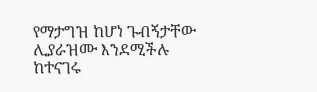የማታግዝ ከሆነ ጉብኝታቸው ሊያራዝሙ እንደሚችሉ ከተናገሩ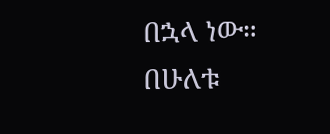በኋላ ነው።
በሁለቱ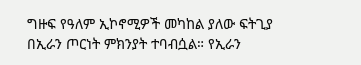ግዙፍ የዓለም ኢኮኖሚዎች መካከል ያለው ፍትጊያ በኢራን ጦርነት ምክንያት ተባብሷል። የኢራን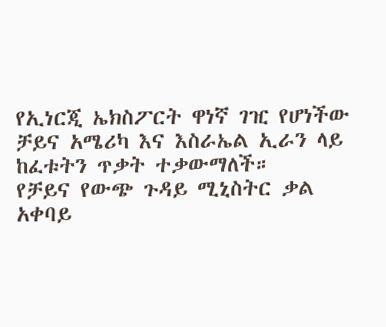የኢነርጂ ኤክስፖርት ዋነኛ ገዢ የሆነችው ቻይና አሜሪካ እና እስራኤል ኢራን ላይ ከፈቱትን ጥቃት ተቃውማለች።
የቻይና የውጭ ጉዳይ ሚኒስትር ቃል አቀባይ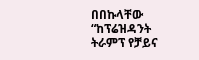በበኩላቸው “ከፕሬዝዳንት ትራምፕ የቻይና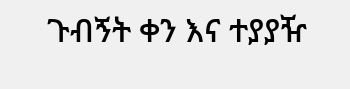ጉብኝት ቀን እና ተያያዥ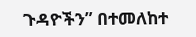ጉዳዮችን” በተመለከተ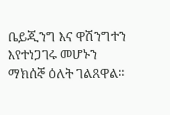ቤይጂንግ እና ዋሽንግተን እየተነጋገሩ መሆኑን ማክሰኞ ዕለት ገልጸዋል።